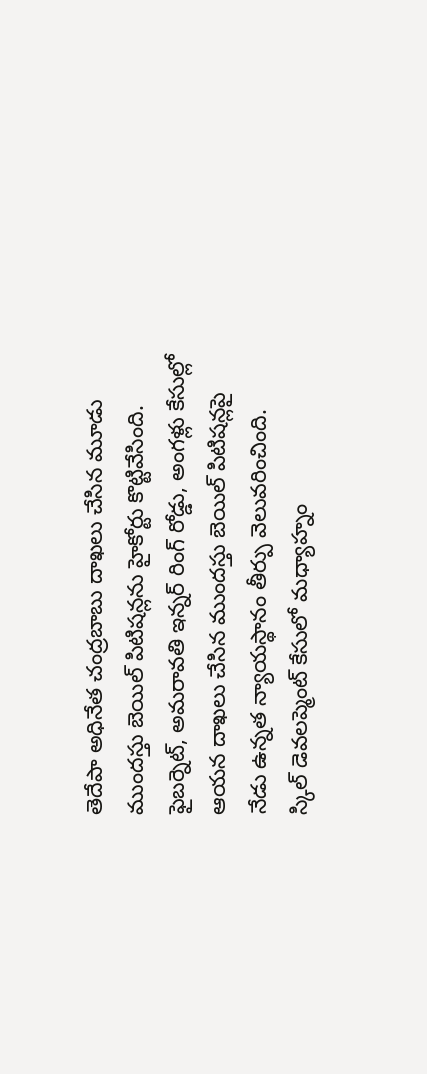తెదేపా అధినేత చంద్రబాబు దాఖలు చేసిన మూడు ముందస్తు బెయిల్ పిటిషన్లను హైకోర్టు కొట్టివేసింది. ఫైబర్నెట్, అమరావతి ఇన్నర్ రింగ్ రోడ్డు, అంగళ్లు కేసుల్లో ఆయన దాఖలు చేసిన ముందస్తు బెయిల్ పిటిషన్లపై నేడు ఉన్నత న్యాయస్థానం తీర్పు వెలువరించింది.
స్కిల్ డెవలప్మెంట్ కేసులో మధ్యాహ్నం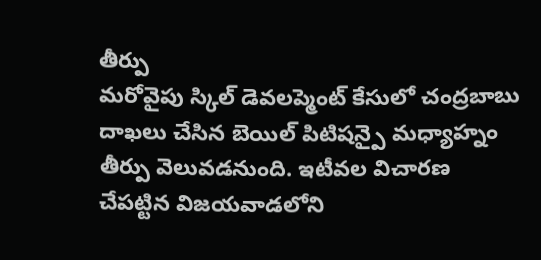తీర్పు
మరోవైపు స్కిల్ డెవలప్మెంట్ కేసులో చంద్రబాబు దాఖలు చేసిన బెయిల్ పిటిషన్పై మధ్యాహ్నం తీర్పు వెలువడనుంది. ఇటీవల విచారణ చేపట్టిన విజయవాడలోని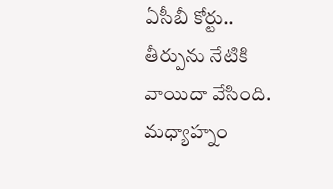ఏసీబీ కోర్టు.. తీర్పును నేటికి వాయిదా వేసింది. మధ్యాహ్నం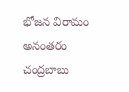భోజన విరామం అనంతరం చంద్రబాబు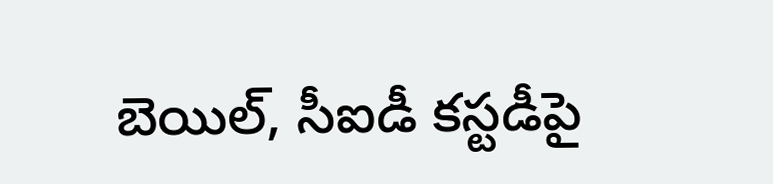బెయిల్, సీఐడీ కస్టడీపై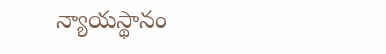న్యాయస్థానం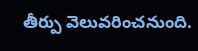తీర్పు వెలువరించనుంది.